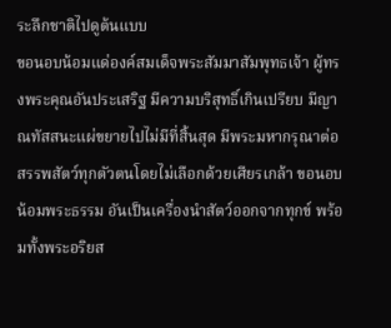ระลึกชาติไปดูต้นแบบ
ขอนอบน้อมแด่องค์สมเด็จพระสัมมาสัมพุทธเจ้า ผู้ทรงพระคุณอันประเสริฐ มีความบริสุทธิ์เกินเปรียบ มีญาณทัสสนะแผ่ขยายไปไม่มีที่สิ้นสุด มีพระมหากรุณาต่อสรรพสัตว์ทุกตัวตนโดยไม่เลือกด้วยเศียรเกล้า ขอนอบน้อมพระธรรม อันเป็นเครื่องนำสัตว์ออกจากทุกข์ พร้อมทั้งพระอริยส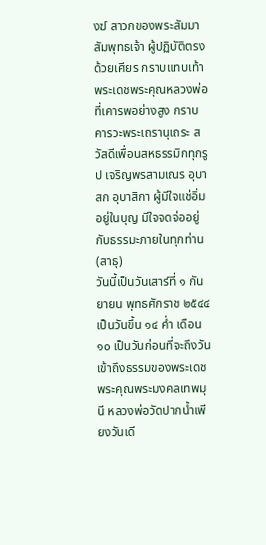งฆ์ สาวกของพระสัมมาสัมพุทธเจ้า ผู้ปฏิบัติตรงด้วยเศียร กราบแทบเท้าพระเดชพระคุณหลวงพ่อที่เคารพอย่างสูง กราบคารวะพระเถรานุเถระ สวัสดีเพื่อนสหธรรมิกทุกรูป เจริญพรสามเณร อุบาสก อุบาสิกา ผู้มีใจแช่อิ่มอยู่ในบุญ มีใจจดจ่ออยู่กับธรรมะภายในทุกท่าน (สาธุ)
วันนี้เป็นวันเสาร์ที่ ๑ กันยายน พุทธศักราช ๒๕๔๔ เป็นวันขึ้น ๑๔ ค่ำ เดือน ๑๐ เป็นวันก่อนที่จะถึงวันเข้าถึงธรรมของพระเดชพระคุณพระมงคลเทพมุนี หลวงพ่อวัดปากน้ำเพียงวันเดี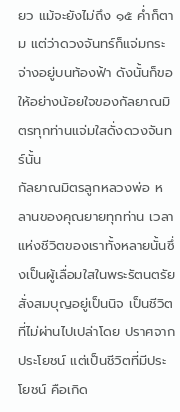ยว แม้จะยังไม่ถึง ๑๕ ค่ำก็ตาม แต่ว่าดวงจันทร์ก็แจ่มกระจ่างอยู่บนท้องฟ้า ดังนั้นก็ขอให้อย่างน้อยใจของกัลยาณมิตรทุกท่านแจ่มใสดั่งดวงจันทร์นั้น
กัลยาณมิตรลูกหลวงพ่อ หลานของคุณยายทุกท่าน เวลาแห่งชีวิตของเราทั้งหลายนั้นซึ่งเป็นผู้เลื่อมใสในพระรัตนตรัย สั่งสมบุญอยู่เป็นนิจ เป็นชีวิตที่ไม่ผ่านไปเปล่าโดย ปราศจากประโยชน์ แต่เป็นชีวิตที่มีประโยชน์ คือเกิด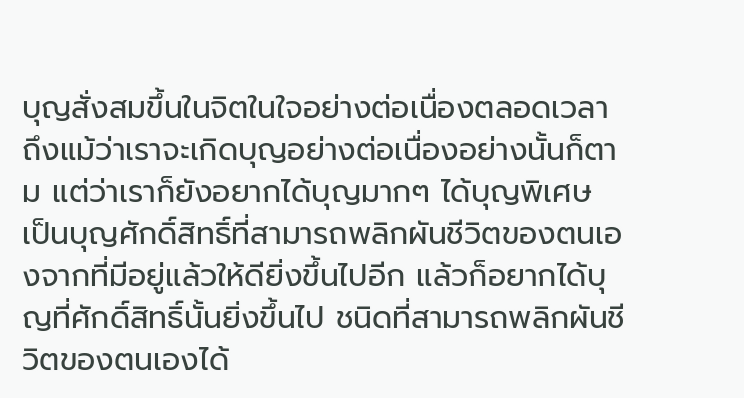บุญสั่งสมขึ้นในจิตในใจอย่างต่อเนื่องตลอดเวลา ถึงแม้ว่าเราจะเกิดบุญอย่างต่อเนื่องอย่างนั้นก็ตาม แต่ว่าเราก็ยังอยากได้บุญมากๆ ได้บุญพิเศษ เป็นบุญศักดิ์สิทธิ์ที่สามารถพลิกผันชีวิตของตนเองจากที่มีอยู่แล้วให้ดียิ่งขึ้นไปอีก แล้วก็อยากได้บุญที่ศักดิ์สิทธิ์นั้นยิ่งขึ้นไป ชนิดที่สามารถพลิกผันชีวิตของตนเองได้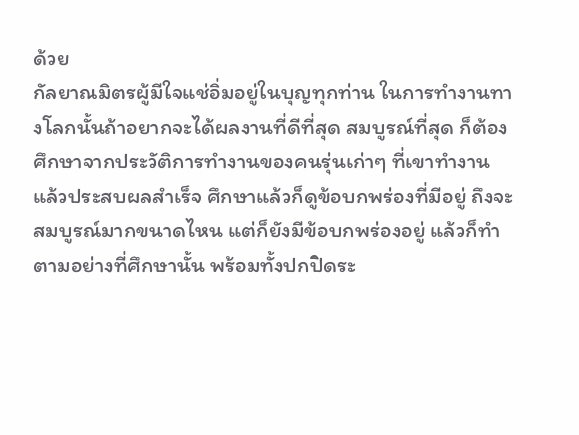ด้วย
กัลยาณมิตรผู้มีใจแช่อิ่มอยู่ในบุญทุกท่าน ในการทำงานทางโลกนั้นถ้าอยากจะได้ผลงานที่ดีที่สุด สมบูรณ์ที่สุด ก็ต้องศึกษาจากประวัติการทำงานของคนรุ่นเก่าๆ ที่เขาทำงาน แล้วประสบผลสำเร็จ ศึกษาแล้วก็ดูข้อบกพร่องที่มีอยู่ ถึงจะสมบูรณ์มากขนาดไหน แต่ก็ยังมีข้อบกพร่องอยู่ แล้วก็ทำตามอย่างที่ศึกษานั้น พร้อมทั้งปกปิดระ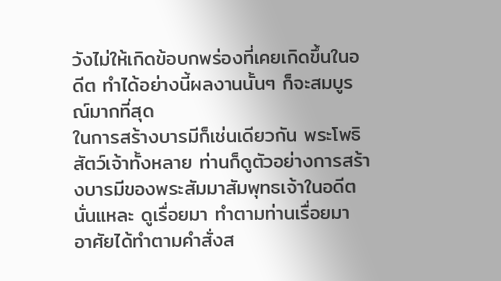วังไม่ให้เกิดข้อบกพร่องที่เคยเกิดขึ้นในอดีต ทำได้อย่างนี้ผลงานนั้นๆ ก็จะสมบูรณ์มากที่สุด
ในการสร้างบารมีก็เช่นเดียวกัน พระโพธิสัตว์เจ้าทั้งหลาย ท่านก็ดูตัวอย่างการสร้างบารมีของพระสัมมาสัมพุทธเจ้าในอดีตนั่นแหละ ดูเรื่อยมา ทำตามท่านเรื่อยมา อาศัยได้ทำตามคำสั่งส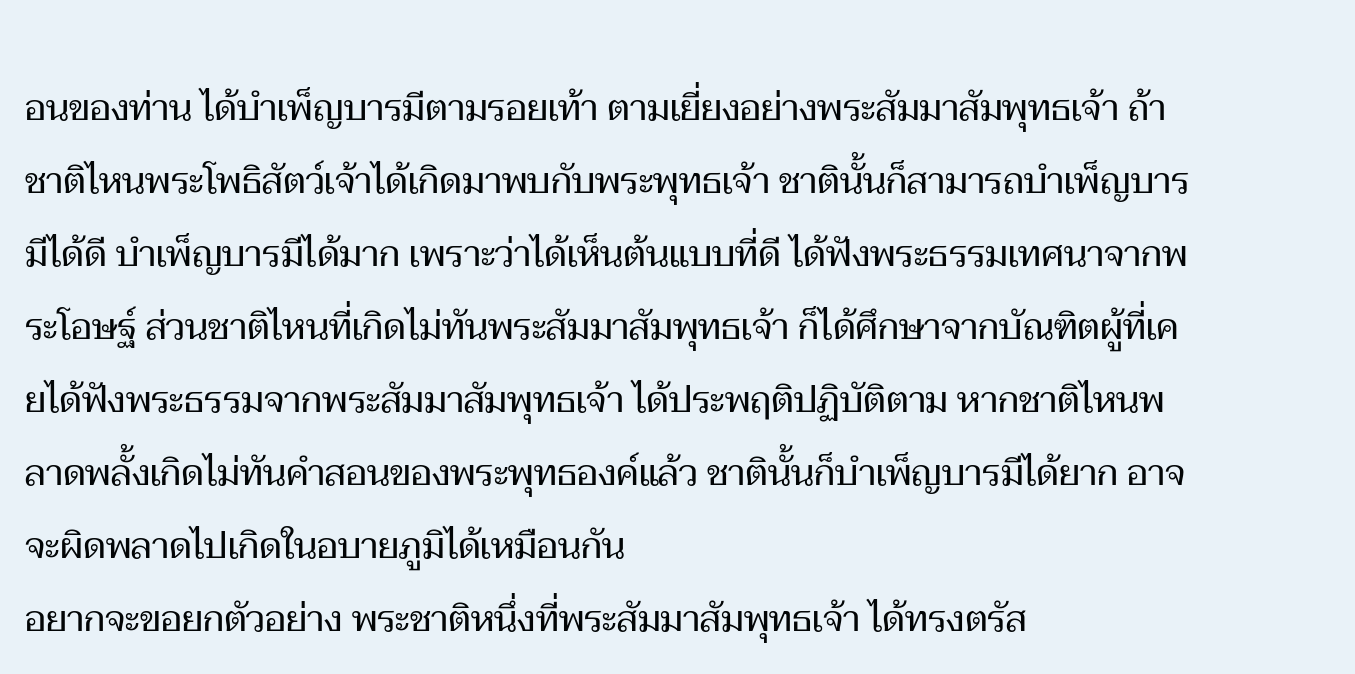อนของท่าน ได้บำเพ็ญบารมีตามรอยเท้า ตามเยี่ยงอย่างพระสัมมาสัมพุทธเจ้า ถ้าชาติไหนพระโพธิสัตว์เจ้าได้เกิดมาพบกับพระพุทธเจ้า ชาตินั้นก็สามารถบำเพ็ญบารมีได้ดี บำเพ็ญบารมีได้มาก เพราะว่าได้เห็นต้นแบบที่ดี ได้ฟังพระธรรมเทศนาจากพระโอษฐ์ ส่วนชาติไหนที่เกิดไม่ทันพระสัมมาสัมพุทธเจ้า ก็ได้ศึกษาจากบัณฑิตผู้ที่เคยได้ฟังพระธรรมจากพระสัมมาสัมพุทธเจ้า ได้ประพฤติปฏิบัติตาม หากชาติไหนพลาดพลั้งเกิดไม่ทันคำสอนของพระพุทธองค์แล้ว ชาตินั้นก็บำเพ็ญบารมีได้ยาก อาจจะผิดพลาดไปเกิดในอบายภูมิได้เหมือนกัน
อยากจะขอยกตัวอย่าง พระชาติหนึ่งที่พระสัมมาสัมพุทธเจ้า ได้ทรงตรัส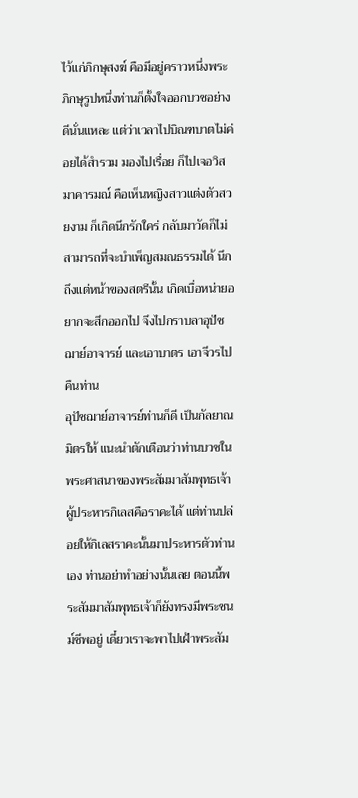ไว้แก่ภิกษุสงฆ์ คือมีอยู่คราวหนึ่งพระภิกษุรูปหนึ่งท่านก็ตั้งใจออกบวชอย่างดีนั่นแหละ แต่ว่าเวลาไปบิณฑบาตไม่ค่อยได้สำรวม มองไปเรื่อย ก็ไปเจอวิสมาคารมณ์ คือเห็นหญิงสาวแต่งตัวสวยงาม ก็เกิดนึกรักใคร่ กลับมาวัดก็ไม่สามารถที่จะบำเพ็ญสมณธรรมได้ นึกถึงแต่หน้าของสตรีนั้น เกิดเบื่อหน่ายอยากจะสึกออกไป จึงไปกราบลาอุปัชฌาย์อาจารย์ และเอาบาตร เอาจีวรไปคืนท่าน
อุปัชฌาย์อาจารย์ท่านก็ดี เป็นกัลยาณมิตรให้ แนะนำตักเตือนว่าท่านบวชในพระศาสนาของพระสัมมาสัมพุทธเจ้าผู้ประหารกิเลสคือราคะได้ แต่ท่านปล่อยให้กิเลสราคะนั้นมาประหารตัวท่านเอง ท่านอย่าทำอย่างนั้นเลย ตอนนี้พระสัมมาสัมพุทธเจ้าก็ยังทรงมีพระชนม์ชีพอยู่ เดี๋ยวเราจะพาไปเฝ้าพระสัม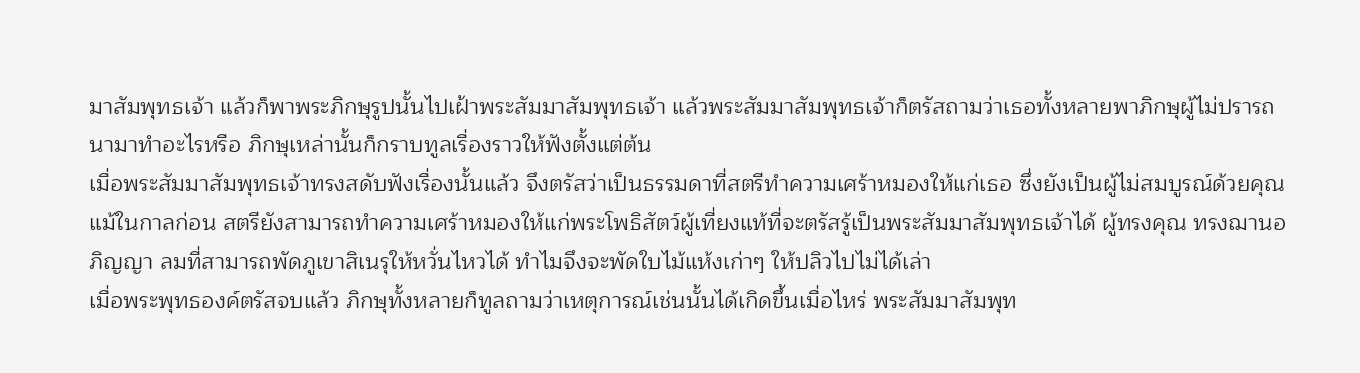มาสัมพุทธเจ้า แล้วก็พาพระภิกษุรูปนั้นไปเฝ้าพระสัมมาสัมพุทธเจ้า แล้วพระสัมมาสัมพุทธเจ้าก็ตรัสถามว่าเธอทั้งหลายพาภิกษุผู้ไม่ปรารถนามาทำอะไรหรือ ภิกษุเหล่านั้นก็กราบทูลเรื่องราวให้ฟังตั้งแต่ต้น
เมื่อพระสัมมาสัมพุทธเจ้าทรงสดับฟังเรื่องนั้นแล้ว จึงตรัสว่าเป็นธรรมดาที่สตรีทำความเศร้าหมองให้แก่เธอ ซึ่งยังเป็นผู้ไม่สมบูรณ์ด้วยคุณ แม้ในกาลก่อน สตรียังสามารถทำความเศร้าหมองให้แก่พระโพธิสัตว์ผู้เที่ยงแท้ที่จะตรัสรู้เป็นพระสัมมาสัมพุทธเจ้าได้ ผู้ทรงคุณ ทรงฌานอภิญญา ลมที่สามารถพัดภูเขาสิเนรุให้หวั่นไหวได้ ทำไมจึงจะพัดใบไม้แห้งเก่าๆ ให้ปลิวไปไม่ได้เล่า
เมื่อพระพุทธองค์ตรัสจบแล้ว ภิกษุทั้งหลายก็ทูลถามว่าเหตุการณ์เช่นนั้นได้เกิดขึ้นเมื่อไหร่ พระสัมมาสัมพุท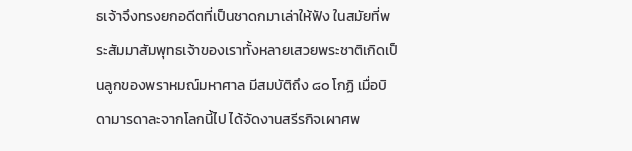ธเจ้าจึงทรงยกอดีตที่เป็นชาดกมาเล่าให้ฟัง ในสมัยที่พระสัมมาสัมพุทธเจ้าของเราทั้งหลายเสวยพระชาติเกิดเป็นลูกของพราหมณ์มหาศาล มีสมบัติถึง ๘๐ โกฏิ เมื่อบิดามารดาละจากโลกนี้ไป ได้จัดงานสรีรกิจเผาศพ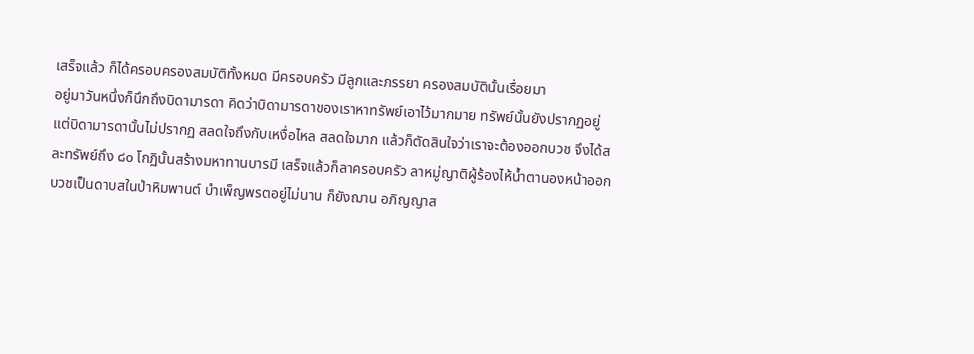เสร็จแล้ว ก็ได้ครอบครองสมบัติทั้งหมด มีครอบครัว มีลูกและภรรยา ครองสมบัตินั้นเรื่อยมา
อยู่มาวันหนึ่งก็นึกถึงบิดามารดา คิดว่าบิดามารดาของเราหาทรัพย์เอาไว้มากมาย ทรัพย์นั้นยังปรากฏอยู่ แต่บิดามารดานั้นไม่ปรากฏ สลดใจถึงกับเหงื่อไหล สลดใจมาก แล้วก็ตัดสินใจว่าเราจะต้องออกบวช จึงได้สละทรัพย์ถึง ๘๐ โกฏินั้นสร้างมหาทานบารมี เสร็จแล้วก็ลาครอบครัว ลาหมู่ญาติผู้ร้องไห้น้ำตานองหน้าออกบวชเป็นดาบสในป่าหิมพานต์ บำเพ็ญพรตอยู่ไม่นาน ก็ยังฌาน อภิญญาส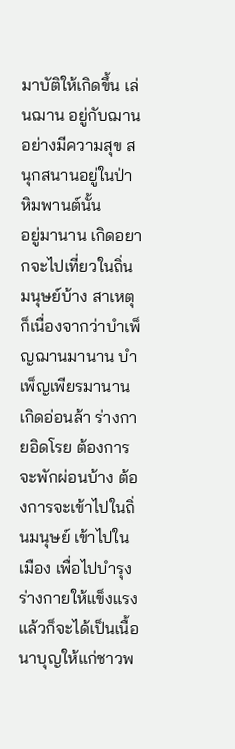มาบัติให้เกิดขึ้น เล่นฌาน อยู่กับฌานอย่างมีความสุข สนุกสนานอยู่ในป่าหิมพานต์นั้น
อยู่มานาน เกิดอยากจะไปเที่ยวในถิ่นมนุษย์บ้าง สาเหตุก็เนื่องจากว่าบำเพ็ญฌานมานาน บำเพ็ญเพียรมานาน เกิดอ่อนล้า ร่างกายอิดโรย ต้องการจะพักผ่อนบ้าง ต้องการจะเข้าไปในถิ่นมนุษย์ เข้าไปในเมือง เพื่อไปบำรุงร่างกายให้แข็งแรง แล้วก็จะได้เป็นเนื้อนาบุญให้แก่ชาวพ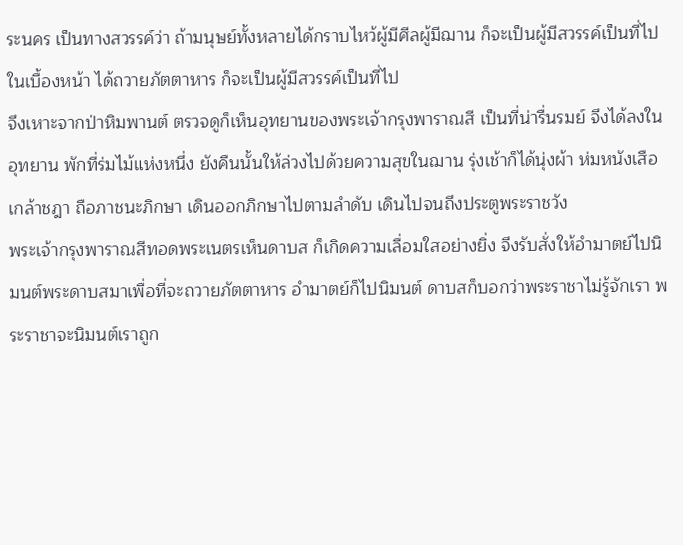ระนคร เป็นทางสวรรค์ว่า ถ้ามนุษย์ทั้งหลายได้กราบไหว้ผู้มีศีลผู้มีฌาน ก็จะเป็นผู้มีสวรรค์เป็นที่ไปในเบื้องหน้า ได้ถวายภัตตาหาร ก็จะเป็นผู้มีสวรรค์เป็นที่ไป
จึงเหาะจากป่าหิมพานต์ ตรวจดูก็เห็นอุทยานของพระเจ้ากรุงพาราณสี เป็นที่น่ารื่นรมย์ จึงได้ลงในอุทยาน พักที่ร่มไม้แห่งหนึ่ง ยังคืนนั้นให้ล่วงไปด้วยความสุขในฌาน รุ่งเช้าก็ได้นุ่งผ้า ห่มหนังเสือ เกล้าชฎา ถือภาชนะภิกษา เดินออกภิกษาไปตามลำดับ เดินไปจนถึงประตูพระราชวัง
พระเจ้ากรุงพาราณสีทอดพระเนตรเห็นดาบส ก็เกิดความเลื่อมใสอย่างยิ่ง จึงรับสั่งให้อำมาตย์ไปนิมนต์พระดาบสมาเพื่อที่จะถวายภัตตาหาร อำมาตย์ก็ไปนิมนต์ ดาบสก็บอกว่าพระราชาไม่รู้จักเรา พระราชาจะนิมนต์เราถูก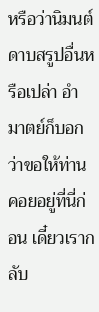หรือว่านิมนต์ดาบสรูปอื่นหรือเปล่า อำมาตย์ก็บอกว่าขอให้ท่านคอยอยู่ที่นี่ก่อน เดี๋ยวเรากลับ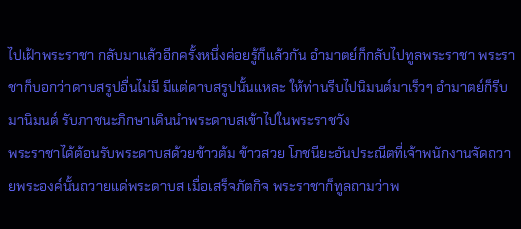ไปเฝ้าพระราชา กลับมาแล้วอีกครั้งหนึ่งค่อยรู้ก็แล้วกัน อำมาตย์ก็กลับไปทูลพระราชา พระราชาก็บอกว่าดาบสรูปอื่นไม่มี มีแต่ดาบสรูปนั้นแหละ ให้ท่านรีบไปนิมนต์มาเร็วๆ อำมาตย์ก็รีบมานิมนต์ รับภาชนะภิกษาเดินนำพระดาบสเข้าไปในพระราชวัง
พระราชาได้ต้อนรับพระดาบสด้วยข้าวต้ม ข้าวสวย โภชนียะอันประณีตที่เจ้าพนักงานจัดถวายพระองค์นั้นถวายแด่พระดาบส เมื่อเสร็จภัตกิจ พระราชาก็ทูลถามว่าพ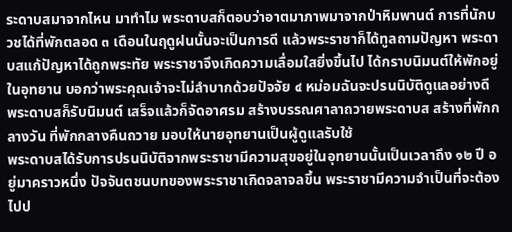ระดาบสมาจากไหน มาทำไม พระดาบสก็ตอบว่าอาตมาภาพมาจากป่าหิมพานต์ การที่นักบวชได้ที่พักตลอด ๓ เดือนในฤดูฝนนั้นจะเป็นการดี แล้วพระราชาก็ได้ทูลถามปัญหา พระดาบสแก้ปัญหาได้ถูกพระทัย พระราชาจึงเกิดความเลื่อมใสยิ่งขึ้นไป ได้กราบนิมนต์ให้พักอยู่ในอุทยาน บอกว่าพระคุณเจ้าจะไม่ลำบากด้วยปัจจัย ๔ หม่อมฉันจะปรนนิบัติดูแลอย่างดี พระดาบสก็รับนิมนต์ เสร็จแล้วก็จัดอาศรม สร้างบรรณศาลาถวายพระดาบส สร้างที่พักกลางวัน ที่พักกลางคืนถวาย มอบให้นายอุทยานเป็นผู้ดูแลรับใช้
พระดาบสได้รับการปรนนิบัติจากพระราชามีความสุขอยู่ในอุทยานนั้นเป็นเวลาถึง ๑๒ ปี อยู่มาคราวหนึ่ง ปัจจันตชนบทของพระราชาเกิดจลาจลขึ้น พระราชามีความจำเป็นที่จะต้องไปป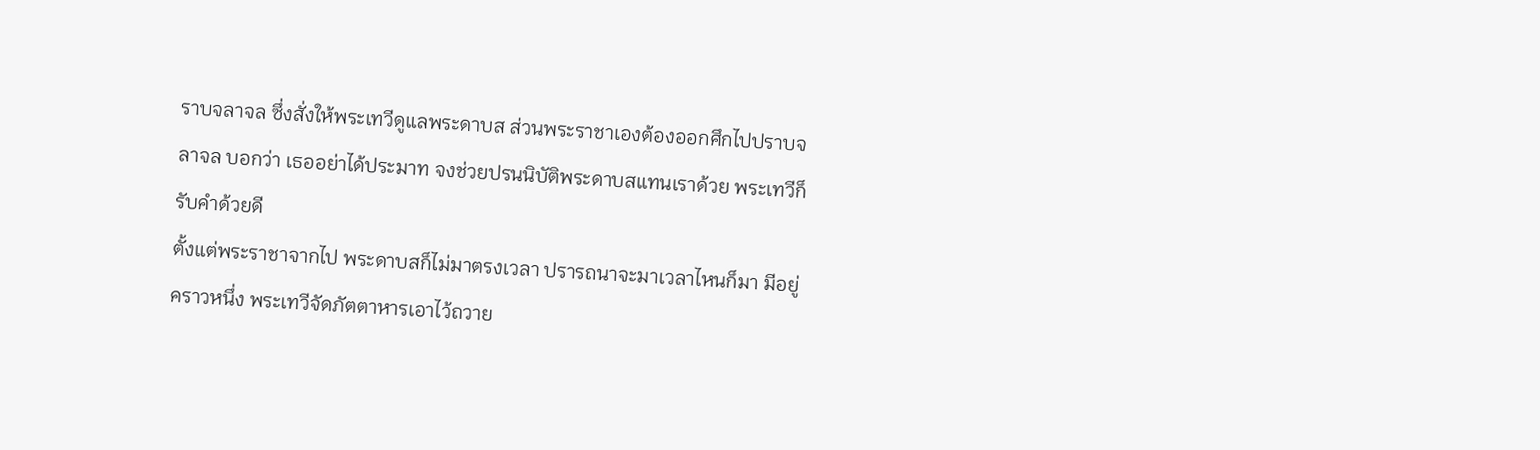ราบจลาจล ซึ่งสั่งให้พระเทวีดูแลพระดาบส ส่วนพระราชาเองต้องออกศึกไปปราบจลาจล บอกว่า เธออย่าได้ประมาท จงช่วยปรนนิบัติพระดาบสแทนเราด้วย พระเทวีก็รับคำด้วยดี
ตั้งแต่พระราชาจากไป พระดาบสก็ไม่มาตรงเวลา ปรารถนาจะมาเวลาไหนก็มา มีอยู่คราวหนึ่ง พระเทวีจัดภัตตาหารเอาไว้ถวาย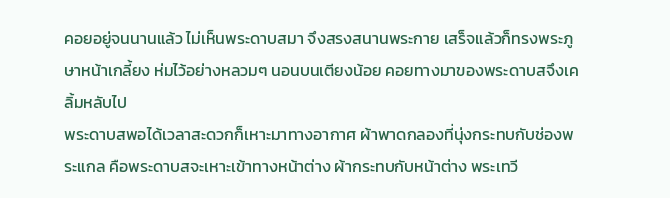คอยอยู่จนนานแล้ว ไม่เห็นพระดาบสมา จึงสรงสนานพระกาย เสร็จแล้วก็ทรงพระภูษาหน้าเกลี้ยง ห่มไว้อย่างหลวมๆ นอนบนเตียงน้อย คอยทางมาของพระดาบสจึงเคลิ้มหลับไป
พระดาบสพอได้เวลาสะดวกก็เหาะมาทางอากาศ ผ้าพาดกลองที่นุ่งกระทบกับช่องพระแกล คือพระดาบสจะเหาะเข้าทางหน้าต่าง ผ้ากระทบกับหน้าต่าง พระเทวี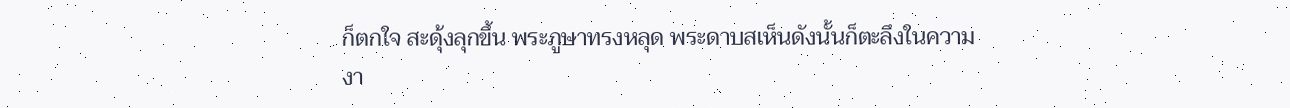ก็ตกใจ สะดุ้งลุกขึ้น พระภูษาทรงหลุด พระดาบสเห็นดังนั้นก็ตะลึงในความงา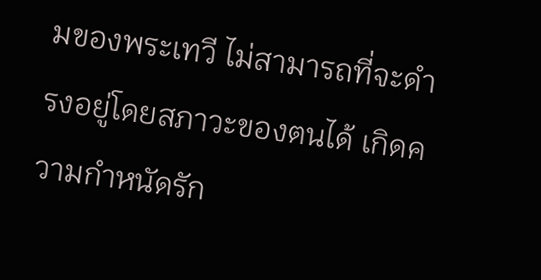มของพระเทวี ไม่สามารถที่จะดำรงอยู่โดยสภาวะของตนได้ เกิดความกำหนัดรัก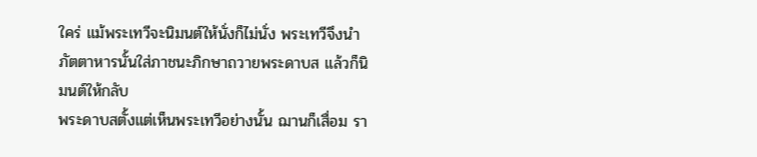ใคร่ แม้พระเทวีจะนิมนต์ให้นั่งก็ไม่นั่ง พระเทวีจึงนำภัตตาหารนั้นใส่ภาชนะภิกษาถวายพระดาบส แล้วก็นิมนต์ให้กลับ
พระดาบสตั้งแต่เห็นพระเทวีอย่างนั้น ฌานก็เสื่อม รา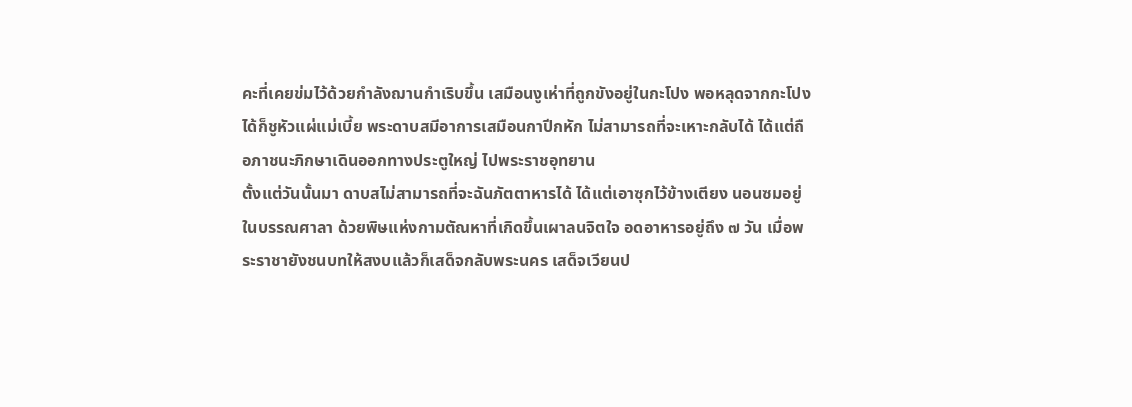คะที่เคยข่มไว้ด้วยกำลังฌานกำเริบขึ้น เสมือนงูเห่าที่ถูกขังอยู่ในกะโปง พอหลุดจากกะโปงได้ก็ชูหัวแผ่แม่เบี้ย พระดาบสมีอาการเสมือนกาปีกหัก ไม่สามารถที่จะเหาะกลับได้ ได้แต่ถือภาชนะภิกษาเดินออกทางประตูใหญ่ ไปพระราชอุทยาน
ตั้งแต่วันนั้นมา ดาบสไม่สามารถที่จะฉันภัตตาหารได้ ได้แต่เอาซุกไว้ข้างเตียง นอนซมอยู่ในบรรณศาลา ด้วยพิษแห่งกามตัณหาที่เกิดขึ้นเผาลนจิตใจ อดอาหารอยู่ถึง ๗ วัน เมื่อพระราชายังชนบทให้สงบแล้วก็เสด็จกลับพระนคร เสด็จเวียนป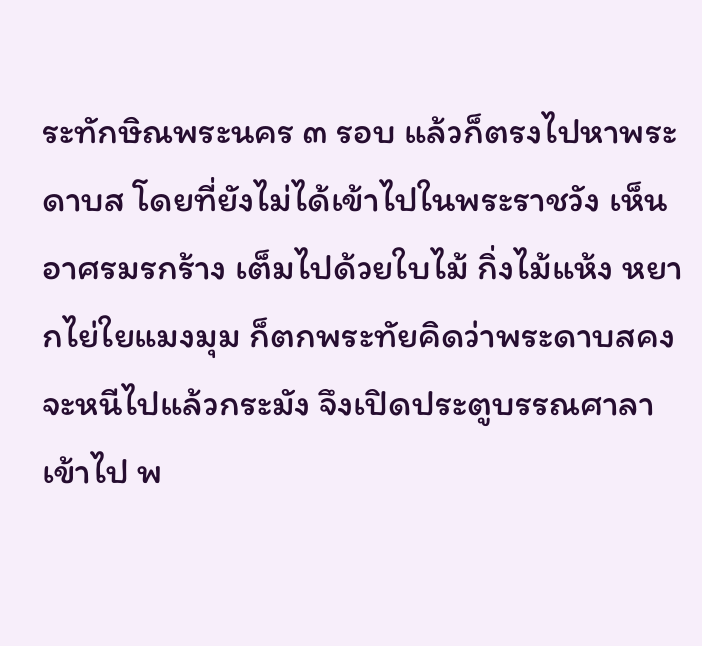ระทักษิณพระนคร ๓ รอบ แล้วก็ตรงไปหาพระดาบส โดยที่ยังไม่ได้เข้าไปในพระราชวัง เห็นอาศรมรกร้าง เต็มไปด้วยใบไม้ กิ่งไม้แห้ง หยากไย่ใยแมงมุม ก็ตกพระทัยคิดว่าพระดาบสคงจะหนีไปแล้วกระมัง จึงเปิดประตูบรรณศาลาเข้าไป พ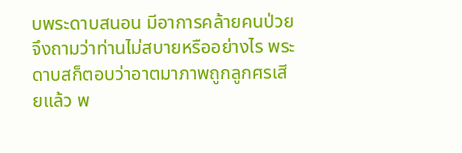บพระดาบสนอน มีอาการคล้ายคนป่วย จึงถามว่าท่านไม่สบายหรืออย่างไร พระดาบสก็ตอบว่าอาตมาภาพถูกลูกศรเสียแล้ว พ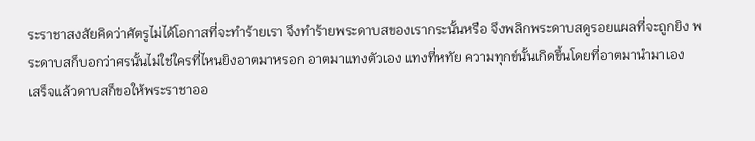ระราชาสงสัยคิดว่าศัตรูไม่ได้โอกาสที่จะทำร้ายเรา จึงทำร้ายพระดาบสของเรากระนั้นหรือ จึงพลิกพระดาบสดูรอยแผลที่จะถูกยิง พระดาบสก็บอกว่าศรนั้นไม่ใช่ใครที่ไหนยิงอาตมาหรอก อาตมาแทงตัวเอง แทงที่หทัย ความทุกข์นั้นเกิดขึ้นโดยที่อาตมานำมาเอง
เสร็จแล้วดาบสก็ขอให้พระราชาออ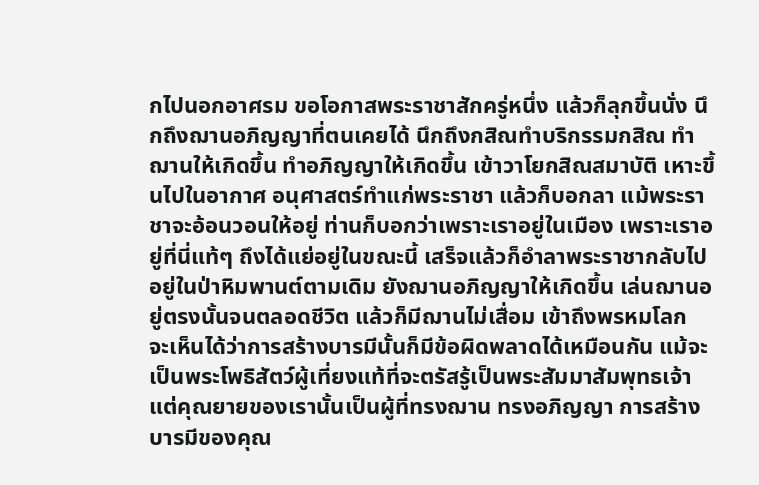กไปนอกอาศรม ขอโอกาสพระราชาสักครู่หนึ่ง แล้วก็ลุกขึ้นนั่ง นึกถึงฌานอภิญญาที่ตนเคยได้ นึกถึงกสิณทำบริกรรมกสิณ ทำฌานให้เกิดขึ้น ทำอภิญญาให้เกิดขึ้น เข้าวาโยกสิณสมาบัติ เหาะขึ้นไปในอากาศ อนุศาสตร์ทำแก่พระราชา แล้วก็บอกลา แม้พระราชาจะอ้อนวอนให้อยู่ ท่านก็บอกว่าเพราะเราอยู่ในเมือง เพราะเราอยู่ที่นี่แท้ๆ ถึงได้แย่อยู่ในขณะนี้ เสร็จแล้วก็อำลาพระราชากลับไปอยู่ในป่าหิมพานต์ตามเดิม ยังฌานอภิญญาให้เกิดขึ้น เล่นฌานอยู่ตรงนั้นจนตลอดชีวิต แล้วก็มีฌานไม่เสื่อม เข้าถึงพรหมโลก
จะเห็นได้ว่าการสร้างบารมีนั้นก็มีข้อผิดพลาดได้เหมือนกัน แม้จะเป็นพระโพธิสัตว์ผู้เที่ยงแท้ที่จะตรัสรู้เป็นพระสัมมาสัมพุทธเจ้า แต่คุณยายของเรานั้นเป็นผู้ที่ทรงฌาน ทรงอภิญญา การสร้างบารมีของคุณ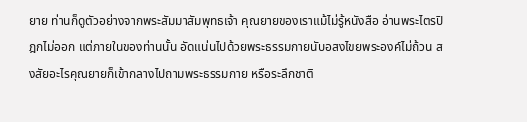ยาย ท่านก็ดูตัวอย่างจากพระสัมมาสัมพุทธเจ้า คุณยายของเราแม้ไม่รู้หนังสือ อ่านพระไตรปิฎกไม่ออก แต่ภายในของท่านนั้น อัดแน่นไปด้วยพระธรรมกายนับอสงไขยพระองค์ไม่ถ้วน สงสัยอะไรคุณยายก็เข้ากลางไปถามพระธรรมกาย หรือระลึกชาติ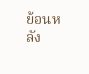ย้อนหลัง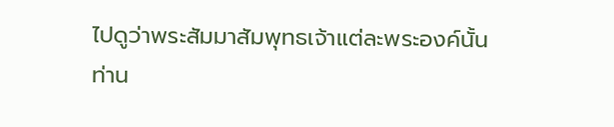ไปดูว่าพระสัมมาสัมพุทธเจ้าแต่ละพระองค์นั้นท่าน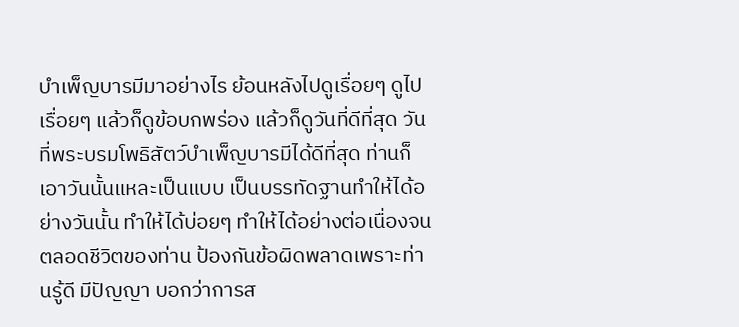บำเพ็ญบารมีมาอย่างไร ย้อนหลังไปดูเรื่อยๆ ดูไปเรื่อยๆ แล้วก็ดูข้อบกพร่อง แล้วก็ดูวันที่ดีที่สุด วันที่พระบรมโพธิสัตว์บำเพ็ญบารมีได้ดีที่สุด ท่านก็เอาวันนั้นแหละเป็นแบบ เป็นบรรทัดฐานทำให้ได้อย่างวันนั้น ทำให้ได้บ่อยๆ ทำให้ได้อย่างต่อเนื่องจนตลอดชีวิตของท่าน ป้องกันข้อผิดพลาดเพราะท่านรู้ดี มีปัญญา บอกว่าการส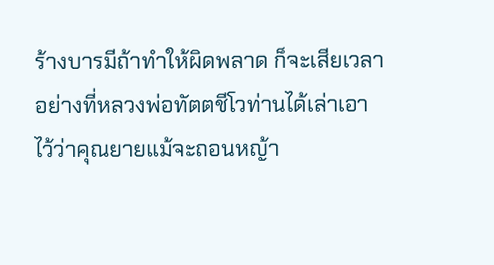ร้างบารมีถ้าทำให้ผิดพลาด ก็จะเสียเวลา
อย่างที่หลวงพ่อทัตตชีโวท่านได้เล่าเอาไว้ว่าคุณยายแม้จะถอนหญ้า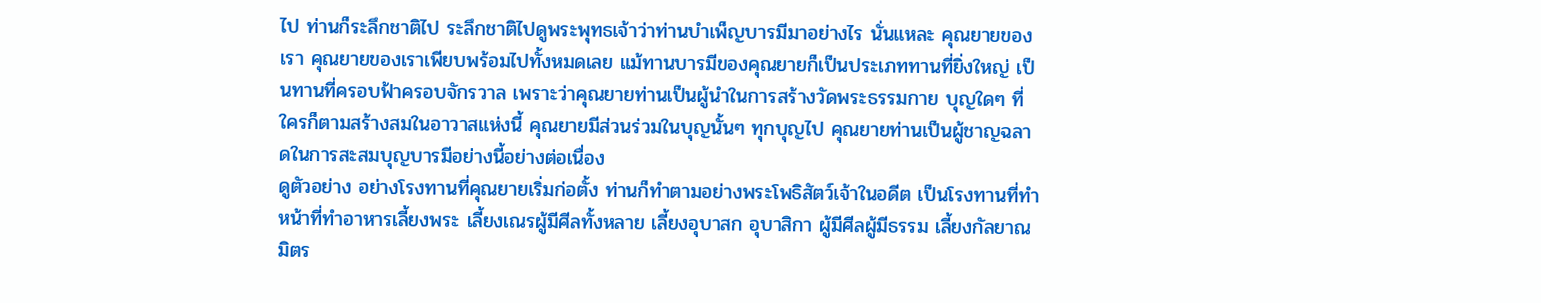ไป ท่านก็ระลึกชาติไป ระลึกชาติไปดูพระพุทธเจ้าว่าท่านบำเพ็ญบารมีมาอย่างไร นั่นแหละ คุณยายของเรา คุณยายของเราเพียบพร้อมไปทั้งหมดเลย แม้ทานบารมีของคุณยายก็เป็นประเภททานที่ยิ่งใหญ่ เป็นทานที่ครอบฟ้าครอบจักรวาล เพราะว่าคุณยายท่านเป็นผู้นำในการสร้างวัดพระธรรมกาย บุญใดๆ ที่ใครก็ตามสร้างสมในอาวาสแห่งนี้ คุณยายมีส่วนร่วมในบุญนั้นๆ ทุกบุญไป คุณยายท่านเป็นผู้ชาญฉลาดในการสะสมบุญบารมีอย่างนี้อย่างต่อเนื่อง
ดูตัวอย่าง อย่างโรงทานที่คุณยายเริ่มก่อตั้ง ท่านก็ทำตามอย่างพระโพธิสัตว์เจ้าในอดีต เป็นโรงทานที่ทำหน้าที่ทำอาหารเลี้ยงพระ เลี้ยงเณรผู้มีศีลทั้งหลาย เลี้ยงอุบาสก อุบาสิกา ผู้มีศีลผู้มีธรรม เลี้ยงกัลยาณมิตร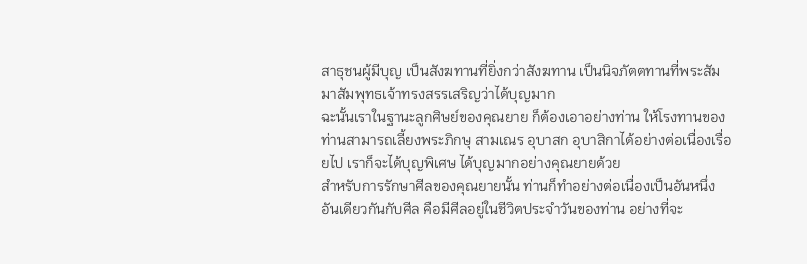สาธุชนผู้มีบุญ เป็นสังฆทานที่ยิ่งกว่าสังฆทาน เป็นนิจภัตตทานที่พระสัมมาสัมพุทธเจ้าทรงสรรเสริญว่าได้บุญมาก
ฉะนั้นเราในฐานะลูกศิษย์ของคุณยาย ก็ต้องเอาอย่างท่าน ให้โรงทานของท่านสามารถเลี้ยงพระภิกษุ สามเณร อุบาสก อุบาสิกาได้อย่างต่อเนื่องเรื่อยไป เราก็จะได้บุญพิเศษ ได้บุญมากอย่างคุณยายด้วย
สำหรับการรักษาศีลของคุณยายนั้น ท่านก็ทำอย่างต่อเนื่องเป็นอันหนึ่งอันเดียวกันกับศีล คือมีศีลอยู่ในชีวิตประจำวันของท่าน อย่างที่จะ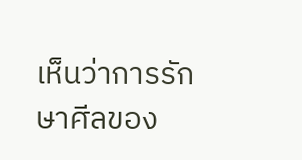เห็นว่าการรักษาศีลของ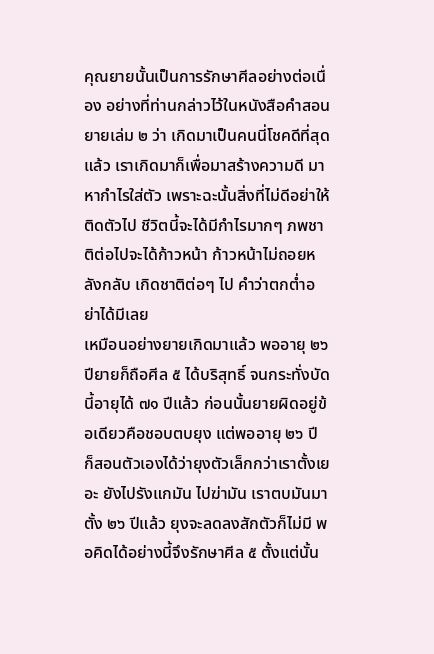คุณยายนั้นเป็นการรักษาศีลอย่างต่อเนื่อง อย่างที่ท่านกล่าวไว้ในหนังสือคำสอนยายเล่ม ๒ ว่า เกิดมาเป็นคนนี่โชคดีที่สุดแล้ว เราเกิดมาก็เพื่อมาสร้างความดี มาหากำไรใส่ตัว เพราะฉะนั้นสิ่งที่ไม่ดีอย่าให้ติดตัวไป ชีวิตนี้จะได้มีกำไรมากๆ ภพชาติต่อไปจะได้ก้าวหน้า ก้าวหน้าไม่ถอยหลังกลับ เกิดชาติต่อๆ ไป คำว่าตกต่ำอย่าได้มีเลย
เหมือนอย่างยายเกิดมาแล้ว พออายุ ๒๖ ปียายก็ถือศีล ๕ ได้บริสุทธิ์ จนกระทั่งบัดนี้อายุได้ ๗๑ ปีแล้ว ก่อนนั้นยายผิดอยู่ข้อเดียวคือชอบตบยุง แต่พออายุ ๒๖ ปี ก็สอนตัวเองได้ว่ายุงตัวเล็กกว่าเราตั้งเยอะ ยังไปรังแกมัน ไปฆ่ามัน เราตบมันมาตั้ง ๒๖ ปีแล้ว ยุงจะลดลงสักตัวก็ไม่มี พอคิดได้อย่างนี้จึงรักษาศีล ๕ ตั้งแต่นั้น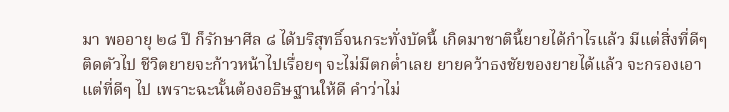มา พออายุ ๒๘ ปี ก็รักษาศีล ๘ ได้บริสุทธิ์จนกระทั่งบัดนี้ เกิดมาชาตินี้ยายได้กำไรแล้ว มีแต่สิ่งที่ดีๆ ติดตัวไป ชีวิตยายจะก้าวหน้าไปเรื่อยๆ จะไม่มีตกต่ำเลย ยายคว้าธงชัยของยายได้แล้ว จะกรองเอาแต่ที่ดีๆ ไป เพราะฉะนั้นต้องอธิษฐานให้ดี คำว่าไม่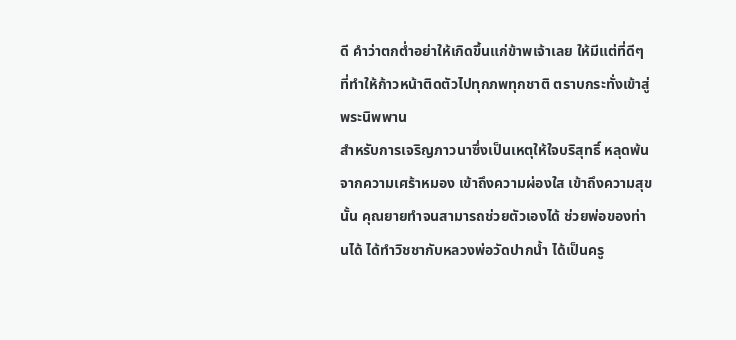ดี คำว่าตกต่ำอย่าให้เกิดขึ้นแก่ข้าพเจ้าเลย ให้มีแต่ที่ดีๆ ที่ทำให้ก้าวหน้าติดตัวไปทุกภพทุกชาติ ตราบกระทั่งเข้าสู่พระนิพพาน
สำหรับการเจริญภาวนาซึ่งเป็นเหตุให้ใจบริสุทธิ์ หลุดพ้นจากความเศร้าหมอง เข้าถึงความผ่องใส เข้าถึงความสุขนั้น คุณยายทำจนสามารถช่วยตัวเองได้ ช่วยพ่อของท่านได้ ได้ทำวิชชากับหลวงพ่อวัดปากน้ำ ได้เป็นครู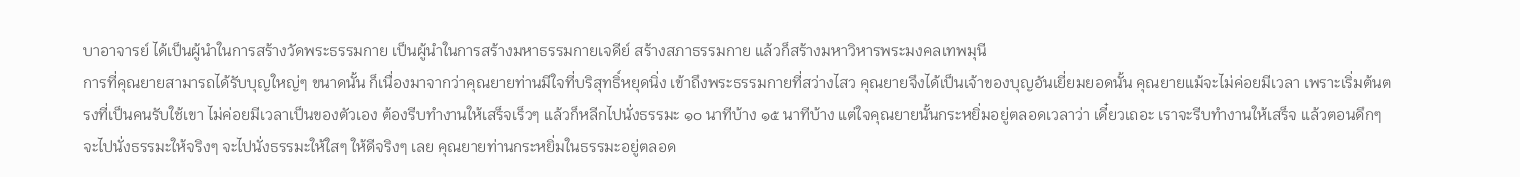บาอาจารย์ ได้เป็นผู้นำในการสร้างวัดพระธรรมกาย เป็นผู้นำในการสร้างมหาธรรมกายเจดีย์ สร้างสภาธรรมกาย แล้วก็สร้างมหาวิหารพระมงคลเทพมุนี
การที่คุณยายสามารถได้รับบุญใหญ่ๆ ขนาดนั้น ก็เนื่องมาจากว่าคุณยายท่านมีใจที่บริสุทธิ์หยุดนิ่ง เข้าถึงพระธรรมกายที่สว่างไสว คุณยายจึงได้เป็นเจ้าของบุญอันเยี่ยมยอดนั้น คุณยายแม้จะไม่ค่อยมีเวลา เพราะเริ่มต้นตรงที่เป็นคนรับใช้เขา ไม่ค่อยมีเวลาเป็นของตัวเอง ต้องรีบทำงานให้เสร็จเร็วๆ แล้วก็หลีกไปนั่งธรรมะ ๑๐ นาทีบ้าง ๑๕ นาทีบ้าง แต่ใจคุณยายนั้นกระหยิ่มอยู่ตลอดเวลาว่า เดี๋ยวเถอะ เราจะรีบทำงานให้เสร็จ แล้วตอนดึกๆ จะไปนั่งธรรมะให้จริงๆ จะไปนั่งธรรมะให้ใสๆ ให้ดีจริงๆ เลย คุณยายท่านกระหยิ่มในธรรมะอยู่ตลอด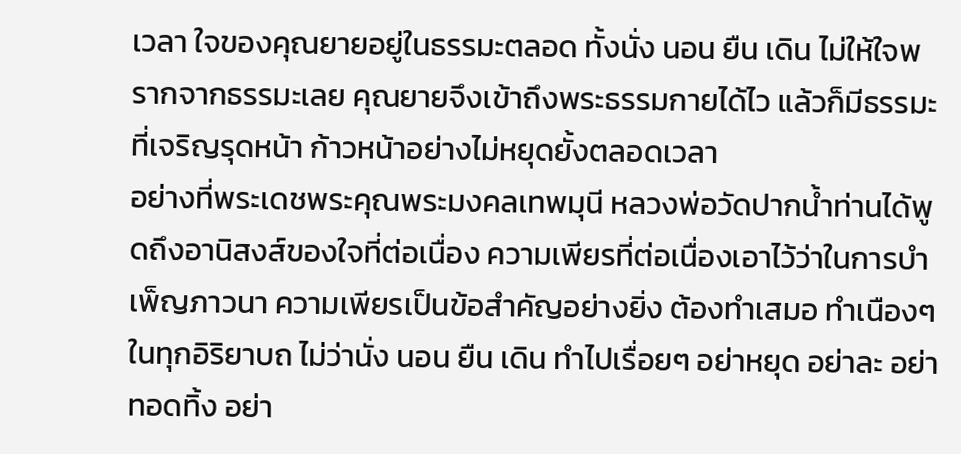เวลา ใจของคุณยายอยู่ในธรรมะตลอด ทั้งนั่ง นอน ยืน เดิน ไม่ให้ใจพรากจากธรรมะเลย คุณยายจึงเข้าถึงพระธรรมกายได้ไว แล้วก็มีธรรมะที่เจริญรุดหน้า ก้าวหน้าอย่างไม่หยุดยั้งตลอดเวลา
อย่างที่พระเดชพระคุณพระมงคลเทพมุนี หลวงพ่อวัดปากน้ำท่านได้พูดถึงอานิสงส์ของใจที่ต่อเนื่อง ความเพียรที่ต่อเนื่องเอาไว้ว่าในการบำเพ็ญภาวนา ความเพียรเป็นข้อสำคัญอย่างยิ่ง ต้องทำเสมอ ทำเนืองๆ ในทุกอิริยาบถ ไม่ว่านั่ง นอน ยืน เดิน ทำไปเรื่อยๆ อย่าหยุด อย่าละ อย่าทอดทิ้ง อย่า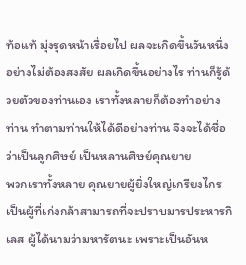ท้อแท้ มุ่งรุดหน้าเรื่อยไป ผลจะเกิดขึ้นวันหนึ่งอย่างไม่ต้องสงสัย ผลเกิดขึ้นอย่างไร ท่านก็รู้ด้วยตัวของท่านเอง เราทั้งหลายก็ต้องทำอย่างท่าน ทำตามท่านให้ได้ดีอย่างท่าน จึงจะได้ชื่อว่าเป็นลูกศิษย์ เป็นหลานศิษย์คุณยาย
พวกเราทั้งหลาย คุณยายผู้ยิ่งใหญ่เกรียงไกร เป็นผู้ที่เก่งกล้าสามารถที่จะปราบมารประหารกิเลส ผู้ได้นามว่ามหารัตนะ เพราะเป็นอันห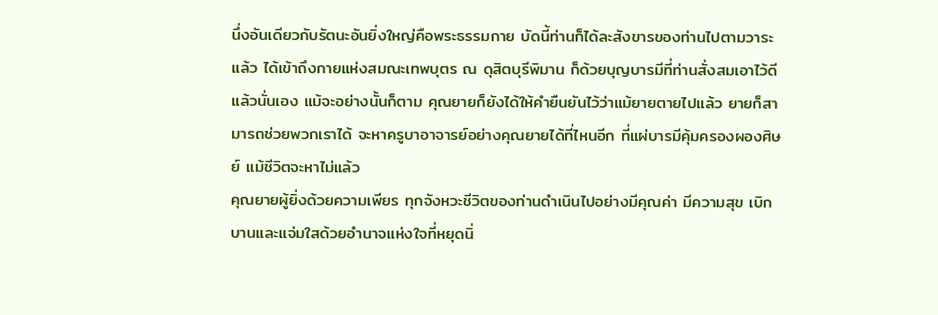นึ่งอันเดียวกับรัตนะอันยิ่งใหญ่คือพระธรรมกาย บัดนี้ท่านก็ได้ละสังขารของท่านไปตามวาระแล้ว ได้เข้าถึงกายแห่งสมณะเทพบุตร ณ ดุสิตบุรีพิมาน ก็ด้วยบุญบารมีที่ท่านสั่งสมเอาไว้ดีแล้วนั่นเอง แม้จะอย่างนั้นก็ตาม คุณยายก็ยังได้ให้คำยืนยันไว้ว่าแม้ยายตายไปแล้ว ยายก็สามารถช่วยพวกเราได้ จะหาครูบาอาจารย์อย่างคุณยายได้ที่ไหนอีก ที่แผ่บารมีคุ้มครองผองศิษย์ แม้ชีวิตจะหาไม่แล้ว
คุณยายผู้ยิ่งด้วยความเพียร ทุกจังหวะชีวิตของท่านดำเนินไปอย่างมีคุณค่า มีความสุข เบิกบานและแจ่มใสด้วยอำนาจแห่งใจที่หยุดนิ่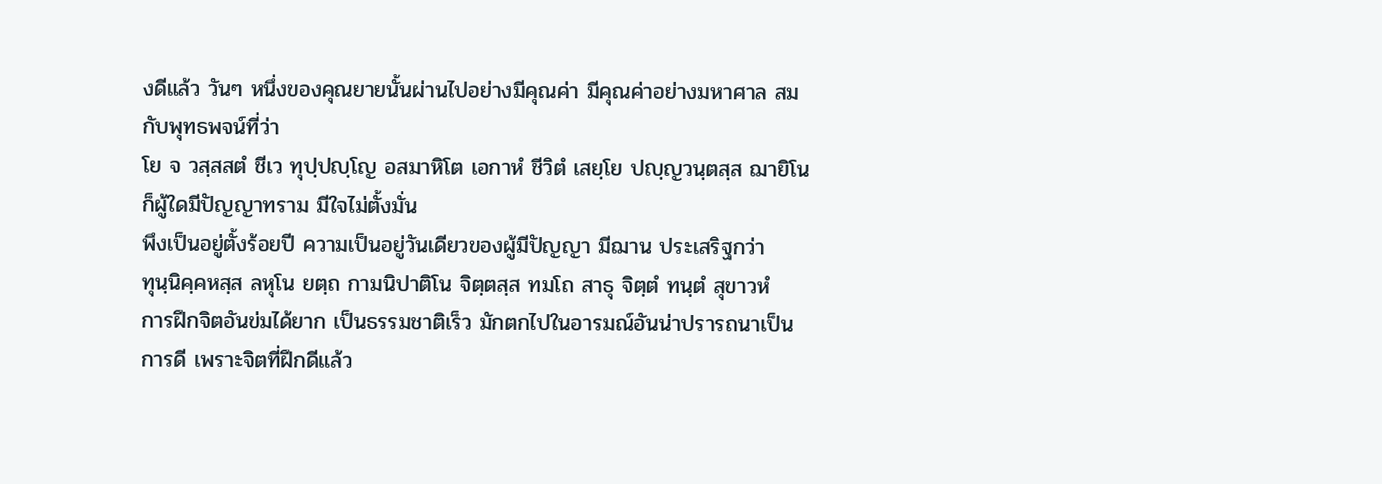งดีแล้ว วันๆ หนึ่งของคุณยายนั้นผ่านไปอย่างมีคุณค่า มีคุณค่าอย่างมหาศาล สมกับพุทธพจน์ที่ว่า
โย จ วสฺสสตํ ชีเว ทุปฺปญฺโญ อสมาหิโต เอกาหํ ชีวิตํ เสยฺโย ปญฺญวนฺตสฺส ฌายิโน
ก็ผู้ใดมีปัญญาทราม มีใจไม่ตั้งมั่น
พึงเป็นอยู่ตั้งร้อยปี ความเป็นอยู่วันเดียวของผู้มีปัญญา มีฌาน ประเสริฐกว่า
ทุนฺนิคฺคหสฺส ลหุโน ยตฺถ กามนิปาติโน จิตฺตสฺส ทมโถ สาธุ จิตฺตํ ทนฺตํ สุขาวหํ
การฝึกจิตอันข่มได้ยาก เป็นธรรมชาติเร็ว มักตกไปในอารมณ์อันน่าปรารถนาเป็นการดี เพราะจิตที่ฝึกดีแล้ว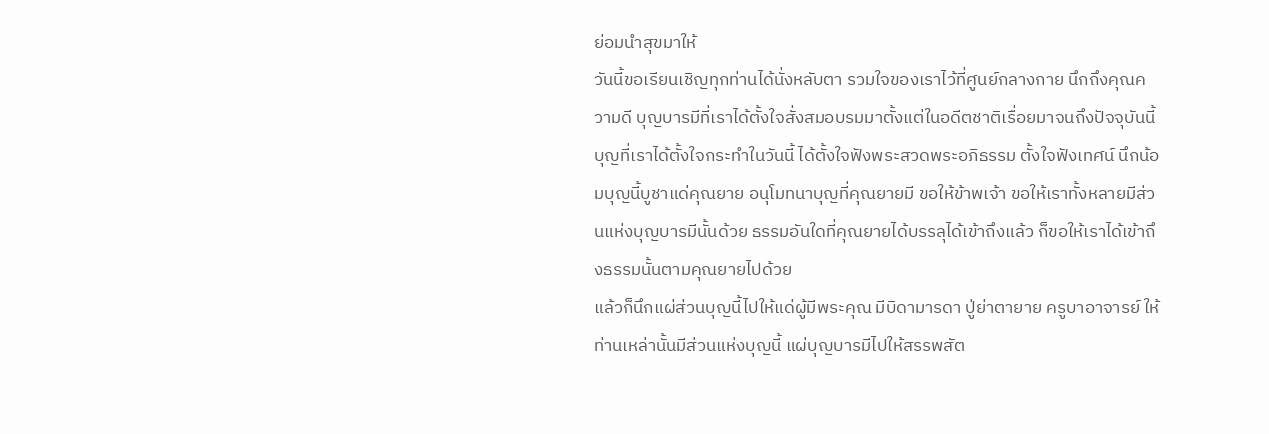ย่อมนำสุขมาให้
วันนี้ขอเรียนเชิญทุกท่านได้นั่งหลับตา รวมใจของเราไว้ที่ศูนย์กลางกาย นึกถึงคุณความดี บุญบารมีที่เราได้ตั้งใจสั่งสมอบรมมาตั้งแต่ในอดีตชาติเรื่อยมาจนถึงปัจจุบันนี้ บุญที่เราได้ตั้งใจกระทำในวันนี้ ได้ตั้งใจฟังพระสวดพระอภิธรรม ตั้งใจฟังเทศน์ นึกน้อมบุญนี้บูชาแด่คุณยาย อนุโมทนาบุญที่คุณยายมี ขอให้ข้าพเจ้า ขอให้เราทั้งหลายมีส่วนแห่งบุญบารมีนั้นด้วย ธรรมอันใดที่คุณยายได้บรรลุได้เข้าถึงแล้ว ก็ขอให้เราได้เข้าถึงธรรมนั้นตามคุณยายไปด้วย
แล้วก็นึกแผ่ส่วนบุญนี้ไปให้แด่ผู้มีพระคุณ มีบิดามารดา ปู่ย่าตายาย ครูบาอาจารย์ ให้ท่านเหล่านั้นมีส่วนแห่งบุญนี้ แผ่บุญบารมีไปให้สรรพสัต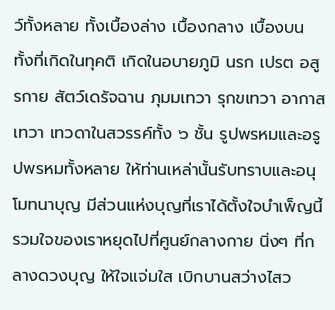ว์ทั้งหลาย ทั้งเบื้องล่าง เบื้องกลาง เบื้องบน ทั้งที่เกิดในทุคติ เกิดในอบายภูมิ นรก เปรต อสูรกาย สัตว์เดรัจฉาน ภุมมเทวา รุกขเทวา อากาสเทวา เทวดาในสวรรค์ทั้ง ๖ ชั้น รูปพรหมและอรูปพรหมทั้งหลาย ให้ท่านเหล่านั้นรับทราบและอนุโมทนาบุญ มีส่วนแห่งบุญที่เราได้ตั้งใจบำเพ็ญนี้ รวมใจของเราหยุดไปที่ศูนย์กลางกาย นิ่งๆ ที่กลางดวงบุญ ให้ใจแจ่มใส เบิกบานสว่างไสว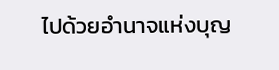ไปด้วยอำนาจแห่งบุญ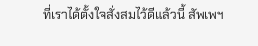ที่เราได้ตั้งใจสั่งสมไว้ดีแล้วนี้ สัพเพฯ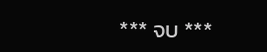*** จบ ***